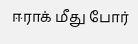ஈராக் மீது போர்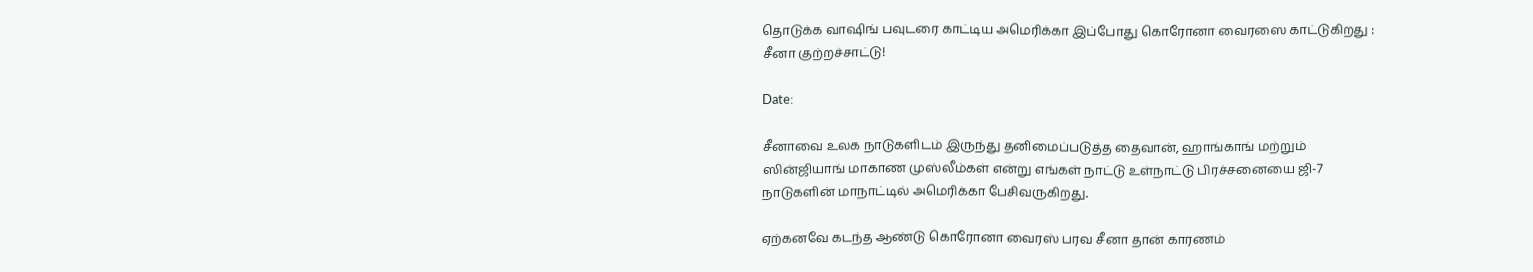தொடுக்க வாஷிங் பவுடரை காட்டிய அமெரிக்கா இப்போது கொரோனா வைரஸை காட்டுகிறது : சீனா குற்றச்சாட்டு!

Date:

சீனாவை உலக நாடுகளிடம் இருந்து தனிமைப்படுத்த தைவான், ஹாங்காங் மற்றும் ஸின்ஜியாங் மாகாண முஸ்லீம்கள் என்று எங்கள் நாட்டு உள்நாட்டு பிரச்சனையை ஜி-7 நாடுகளின் மாநாட்டில் அமெரிக்கா பேசிவருகிறது.

ஏற்கனவே கடந்த ஆண்டு கொரோனா வைரஸ் பரவ சீனா தான் காரணம்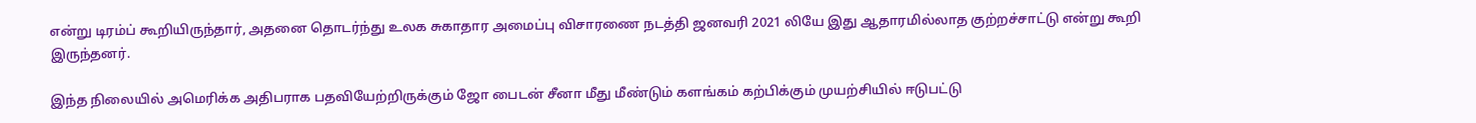என்று டிரம்ப் கூறியிருந்தார், அதனை தொடர்ந்து உலக சுகாதார அமைப்பு விசாரணை நடத்தி ஜனவரி 2021 லியே இது ஆதாரமில்லாத குற்றச்சாட்டு என்று கூறி இருந்தனர்.

இந்த நிலையில் அமெரிக்க அதிபராக பதவியேற்றிருக்கும் ஜோ பைடன் சீனா மீது மீண்டும் களங்கம் கற்பிக்கும் முயற்சியில் ஈடுபட்டு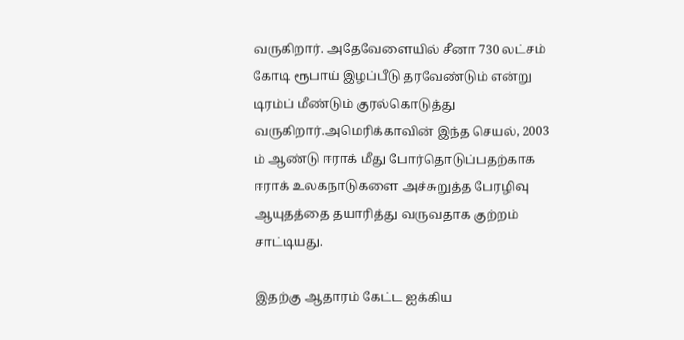வருகிறார். அதேவேளையில் சீனா 730 லட்சம் கோடி ரூபாய் இழப்பீடு தரவேண்டும் என்று டிரம்ப் மீண்டும் குரல்கொடுத்து வருகிறார்.அமெரிக்காவின் இந்த செயல், 2003 ம் ஆண்டு ஈராக் மீது போர்தொடுப்பதற்காக ஈராக் உலகநாடுகளை அச்சுறுத்த பேரழிவு ஆயுதத்தை தயாரித்து வருவதாக குற்றம் சாட்டியது.

இதற்கு ஆதாரம் கேட்ட ஐக்கிய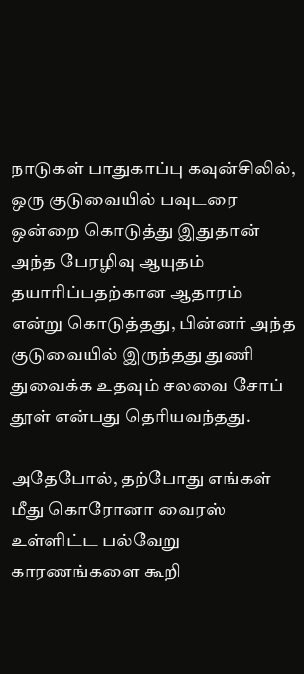நாடுகள் பாதுகாப்பு கவுன்சிலில், ஒரு குடுவையில் பவுடரை ஒன்றை கொடுத்து இதுதான் அந்த பேரழிவு ஆயுதம் தயாரிப்பதற்கான ஆதாரம் என்று கொடுத்தது, பின்னர் அந்த குடுவையில் இருந்தது துணி துவைக்க உதவும் சலவை சோப் தூள் என்பது தெரியவந்தது.

அதேபோல், தற்போது எங்கள் மீது கொரோனா வைரஸ் உள்ளிட்ட பல்வேறு காரணங்களை கூறி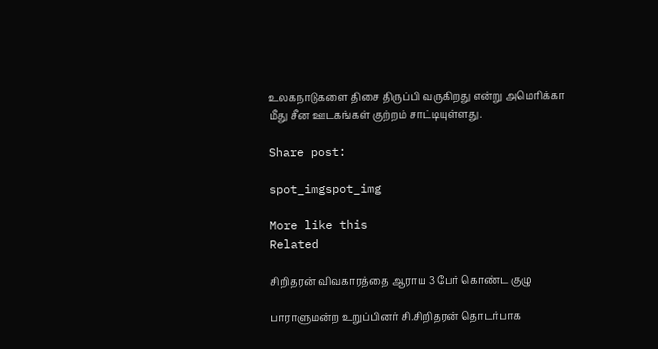உலகநாடுகளை திசை திருப்பி வருகிறது என்று அமெரிக்கா மீது சீன ஊடகங்கள் குற்றம் சாட்டியுள்ளது.

Share post:

spot_imgspot_img

More like this
Related

சிறிதரன் விவகாரத்தை ஆராய 3 பேர் கொண்ட குழு

பாராளுமன்ற உறுப்பினர் சி.சிறிதரன் தொடர்பாக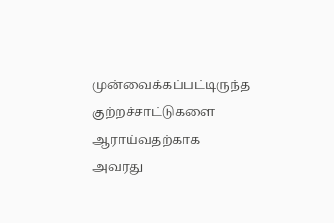முன்வைக்கப்பட்டிருந்த குற்றச்சாட்டுகளை ஆராய்வதற்காக அவரது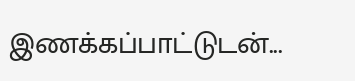இணக்கப்பாட்டுடன்...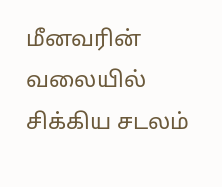மீனவரின் வலையில் சிக்கிய சடலம்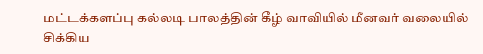மட்டக்களப்பு கல்லடி பாலத்தின் கீழ் வாவியில் மீனவர் வலையில் சிக்கிய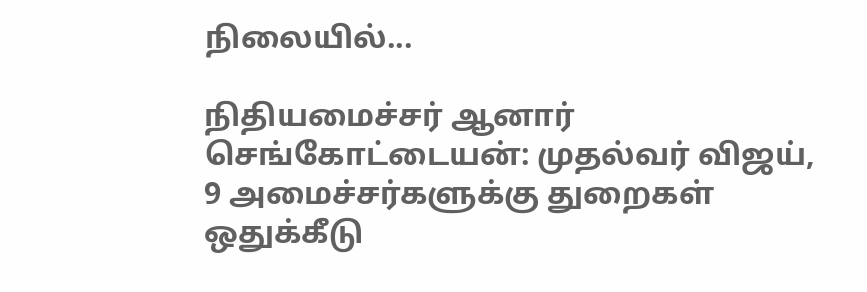நிலையில்...

நிதியமைச்சர் ஆனார் செங்கோட்டையன்: முதல்வர் விஜய், 9 அமைச்சர்களுக்கு துறைகள் ஒதுக்கீடு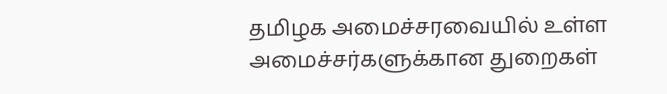தமிழக அமைச்சரவையில் உள்ள அமைச்சர்களுக்கான துறைகள்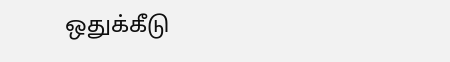ஒதுக்கீடு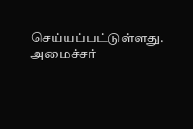செய்யப்பட்டுள்ளது. அமைச்சர்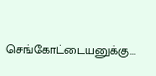செங்கோட்டையனுக்கு...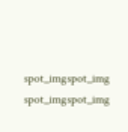spot_imgspot_img
spot_imgspot_img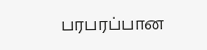பரபரப்பான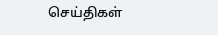செய்திகள்